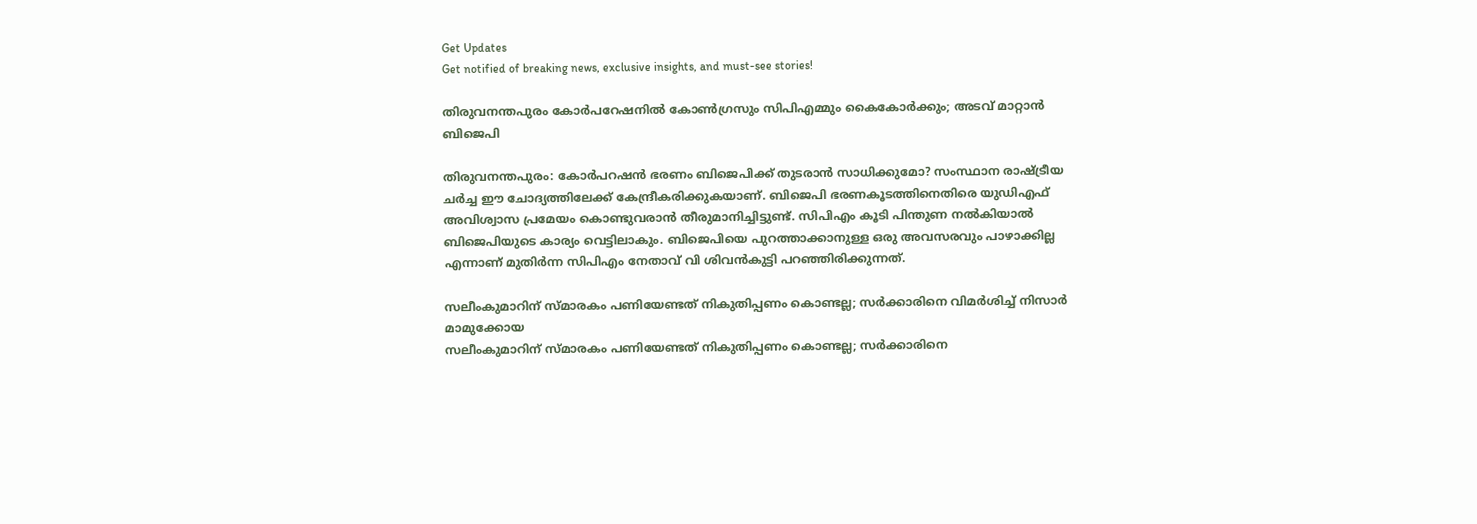Get Updates
Get notified of breaking news, exclusive insights, and must-see stories!

തിരുവനന്തപുരം കോര്‍പറേഷനില്‍ കോണ്‍ഗ്രസും സിപിഎമ്മും കൈകോര്‍ക്കും; അടവ് മാറ്റാന്‍ ബിജെപി

തിരുവനന്തപുരം: കോര്‍പറഷന്‍ ഭരണം ബിജെപിക്ക് തുടരാന്‍ സാധിക്കുമോ? സംസ്ഥാന രാഷ്ട്രീയ ചര്‍ച്ച ഈ ചോദ്യത്തിലേക്ക് കേന്ദ്രീകരിക്കുകയാണ്. ബിജെപി ഭരണകൂടത്തിനെതിരെ യുഡിഎഫ് അവിശ്വാസ പ്രമേയം കൊണ്ടുവരാന്‍ തീരുമാനിച്ചിട്ടുണ്ട്. സിപിഎം കൂടി പിന്തുണ നല്‍കിയാല്‍ ബിജെപിയുടെ കാര്യം വെട്ടിലാകും. ബിജെപിയെ പുറത്താക്കാനുള്ള ഒരു അവസരവും പാഴാക്കില്ല എന്നാണ് മുതിര്‍ന്ന സിപിഎം നേതാവ് വി ശിവന്‍കുട്ടി പറഞ്ഞിരിക്കുന്നത്.

സലീംകുമാറിന് സ്മാരകം പണിയേണ്ടത് നികുതിപ്പണം കൊണ്ടല്ല; സര്‍ക്കാരിനെ വിമര്‍ശിച്ച് നിസാര്‍ മാമുക്കോയ
സലീംകുമാറിന് സ്മാരകം പണിയേണ്ടത് നികുതിപ്പണം കൊണ്ടല്ല; സര്‍ക്കാരിനെ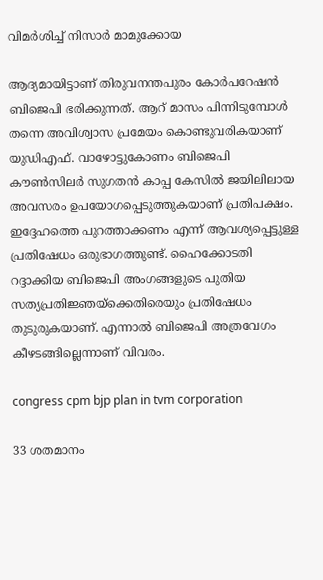വിമര്‍ശിച്ച് നിസാര്‍ മാമുക്കോയ

ആദ്യമായിട്ടാണ് തിരുവനന്തപുരം കോര്‍പറേഷന്‍ ബിജെപി ഭരിക്കുന്നത്. ആറ് മാസം പിന്നിടുമ്പോള്‍ തന്നെ അവിശ്വാസ പ്രമേയം കൊണ്ടുവരികയാണ് യുഡിഎഫ്. വാഴോട്ടുകോണം ബിജെപി കൗണ്‍സിലര്‍ സുഗതന്‍ കാപ്പ കേസില്‍ ജയിലിലായ അവസരം ഉപയോഗപ്പെടുത്തുകയാണ് പ്രതിപക്ഷം. ഇദ്ദേഹത്തെ പുറത്താക്കണം എന്ന് ആവശ്യപ്പെട്ടുള്ള പ്രതിഷേധം ഒരുഭാഗത്തുണ്ട്. ഹൈക്കോടതി റദ്ദാക്കിയ ബിജെപി അംഗങ്ങളുടെ പുതിയ സത്യപ്രതിജ്ഞയ്‌ക്കെതിരെയും പ്രതിഷേധം തുടുരുകയാണ്. എന്നാല്‍ ബിജെപി അത്രവേഗം കീഴടങ്ങില്ലെന്നാണ് വിവരം.

congress cpm bjp plan in tvm corporation

33 ശതമാനം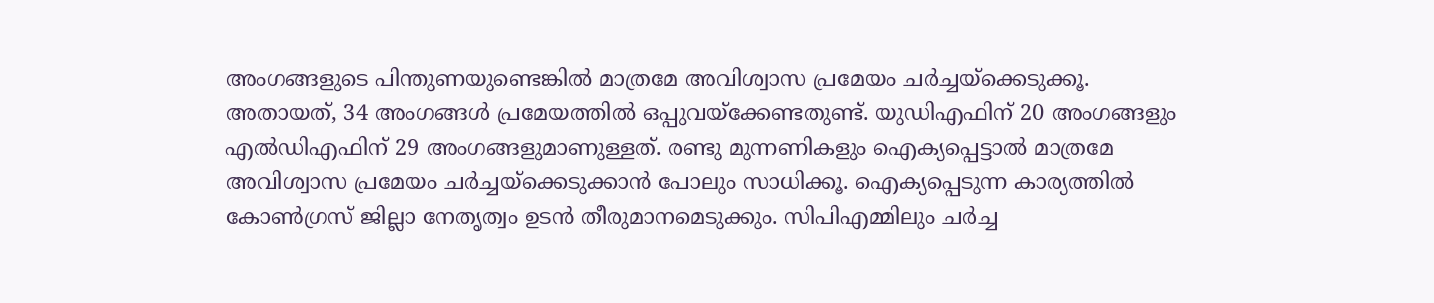അംഗങ്ങളുടെ പിന്തുണയുണ്ടെങ്കില്‍ മാത്രമേ അവിശ്വാസ പ്രമേയം ചര്‍ച്ചയ്‌ക്കെടുക്കൂ. അതായത്, 34 അംഗങ്ങള്‍ പ്രമേയത്തില്‍ ഒപ്പുവയ്‌ക്കേണ്ടതുണ്ട്. യുഡിഎഫിന് 20 അംഗങ്ങളും എല്‍ഡിഎഫിന് 29 അംഗങ്ങളുമാണുള്ളത്. രണ്ടു മുന്നണികളും ഐക്യപ്പെട്ടാല്‍ മാത്രമേ അവിശ്വാസ പ്രമേയം ചര്‍ച്ചയ്‌ക്കെടുക്കാന്‍ പോലും സാധിക്കൂ. ഐക്യപ്പെടുന്ന കാര്യത്തില്‍ കോണ്‍ഗ്രസ് ജില്ലാ നേതൃത്വം ഉടന്‍ തീരുമാനമെടുക്കും. സിപിഎമ്മിലും ചര്‍ച്ച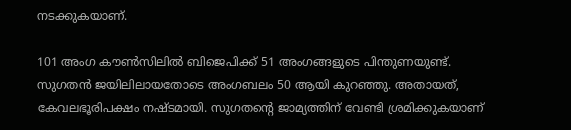നടക്കുകയാണ്.

101 അംഗ കൗണ്‍സിലില്‍ ബിജെപിക്ക് 51 അംഗങ്ങളുടെ പിന്തുണയുണ്ട്. സുഗതന്‍ ജയിലിലായതോടെ അംഗബലം 50 ആയി കുറഞ്ഞു. അതായത്, കേവലഭൂരിപക്ഷം നഷ്ടമായി. സുഗതന്റെ ജാമ്യത്തിന് വേണ്ടി ശ്രമിക്കുകയാണ്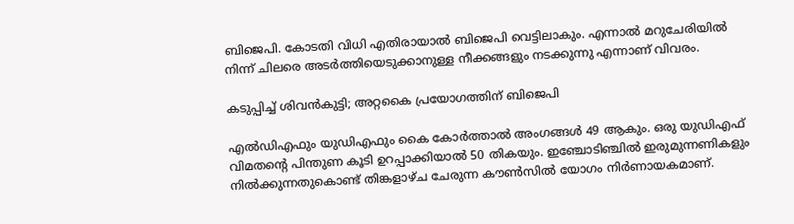ബിജെപി. കോടതി വിധി എതിരായാല്‍ ബിജെപി വെട്ടിലാകും. എന്നാല്‍ മറുചേരിയില്‍ നിന്ന് ചിലരെ അടര്‍ത്തിയെടുക്കാനുള്ള നീക്കങ്ങളും നടക്കുന്നു എന്നാണ് വിവരം.

കടുപ്പിച്ച് ശിവന്‍കുട്ടി; അറ്റകൈ പ്രയോഗത്തിന് ബിജെപി

എല്‍ഡിഎഫും യുഡിഎഫും കൈ കോര്‍ത്താല്‍ അംഗങ്ങള്‍ 49 ആകും. ഒരു യുഡിഎഫ് വിമതന്റെ പിന്തുണ കൂടി ഉറപ്പാക്കിയാല്‍ 50 തികയും. ഇഞ്ചോടിഞ്ചില്‍ ഇരുമുന്നണികളും നില്‍ക്കുന്നതുകൊണ്ട് തിങ്കളാഴ്ച ചേരുന്ന കൗണ്‍സില്‍ യോഗം നിര്‍ണായകമാണ്.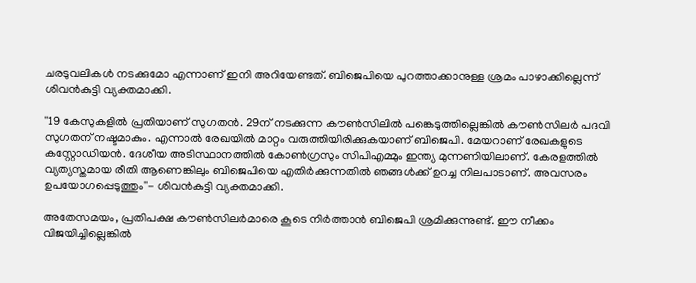ചരടുവലികള്‍ നടക്കുമോ എന്നാണ് ഇനി അറിയേണ്ടത്. ബിജെപിയെ പുറത്താക്കാനുള്ള ശ്രമം പാഴാക്കില്ലെന്ന് ശിവന്‍കുട്ടി വ്യക്തമാക്കി.

''19 കേസുകളില്‍ പ്രതിയാണ് സുഗതന്‍. 29ന് നടക്കുന്ന കൗണ്‍സിലില്‍ പങ്കെടുത്തില്ലെങ്കില്‍ കൗണ്‍സിലര്‍ പദവി സുഗതന് നഷ്ടമാകും. എന്നാല്‍ രേഖയില്‍ മാറ്റം വരുത്തിയിരിക്കുകയാണ് ബിജെപി. മേയറാണ് രേഖകളുടെ കസ്റ്റോഡിയന്‍. ദേശീയ അടിസ്ഥാനത്തില്‍ കോണ്‍ഗ്രസും സിപിഎമ്മും ഇന്ത്യ മുന്നണിയിലാണ്. കേരളത്തില്‍ വ്യത്യസ്തമായ രീതി ആണെങ്കിലും ബിജെപിയെ എതിര്‍ക്കുന്നതില്‍ ഞങ്ങള്‍ക്ക് ഉറച്ച നിലപാടാണ്. അവസരം ഉപയോഗപ്പെടുത്തും''- ശിവന്‍കുട്ടി വ്യക്തമാക്കി.

അതേസമയം, പ്രതിപക്ഷ കൗണ്‍സിലര്‍മാരെ കൂടെ നിര്‍ത്താന്‍ ബിജെപി ശ്രമിക്കുന്നുണ്ട്. ഈ നീക്കം വിജയിച്ചില്ലെങ്കില്‍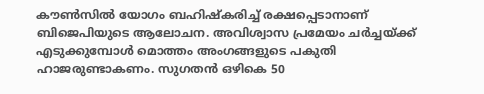കൗണ്‍സില്‍ യോഗം ബഹിഷ്‌കരിച്ച് രക്ഷപ്പെടാനാണ് ബിജെപിയുടെ ആലോചന. അവിശ്വാസ പ്രമേയം ചര്‍ച്ചയ്ക്ക് എടുക്കുമ്പോള്‍ മൊത്തം അംഗങ്ങളുടെ പകുതി ഹാജരുണ്ടാകണം. സുഗതന്‍ ഒഴികെ 50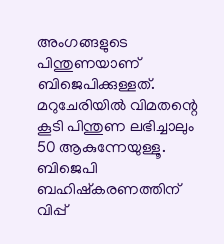അംഗങ്ങളുടെ പിന്തുണയാണ് ബിജെപിക്കുള്ളത്. മറുചേരിയില്‍ വിമതന്റെ കൂടി പിന്തുണ ലഭിച്ചാലും 50 ആകുന്നേയുള്ളൂ. ബിജെപി ബഹിഷ്‌കരണത്തിന് വിപ്പ്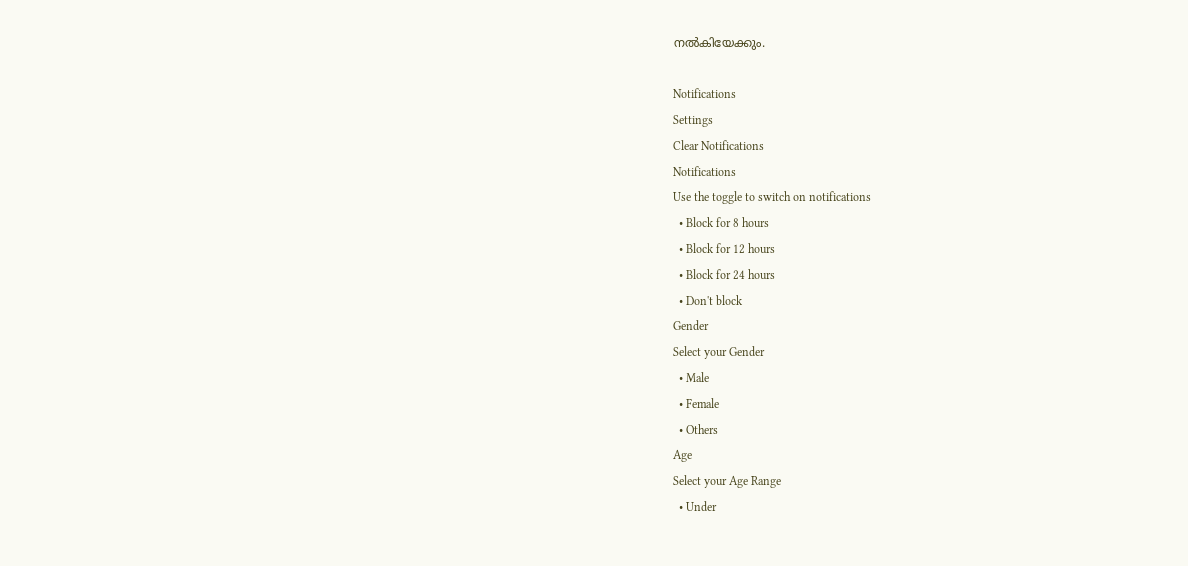നല്‍കിയേക്കും.

Notifications
Settings
Clear Notifications
Notifications
Use the toggle to switch on notifications
  • Block for 8 hours
  • Block for 12 hours
  • Block for 24 hours
  • Don't block
Gender
Select your Gender
  • Male
  • Female
  • Others
Age
Select your Age Range
  • Under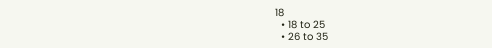18
  • 18 to 25
  • 26 to 35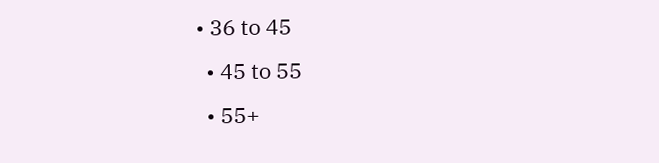• 36 to 45
  • 45 to 55
  • 55+